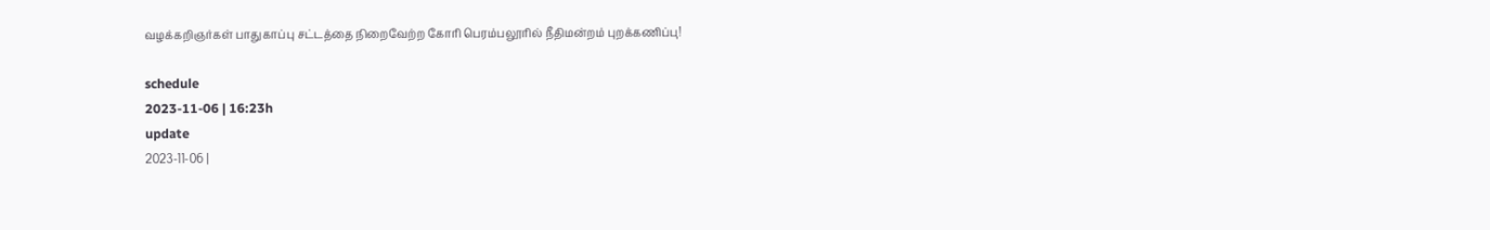வழக்கறிஞர்கள் பாதுகாப்பு சட்டத்தை நிறைவேற்ற கோரி பெரம்பலூரில் நீதிமன்றம் புறக்கணிப்பு!

schedule
2023-11-06 | 16:23h
update
2023-11-06 |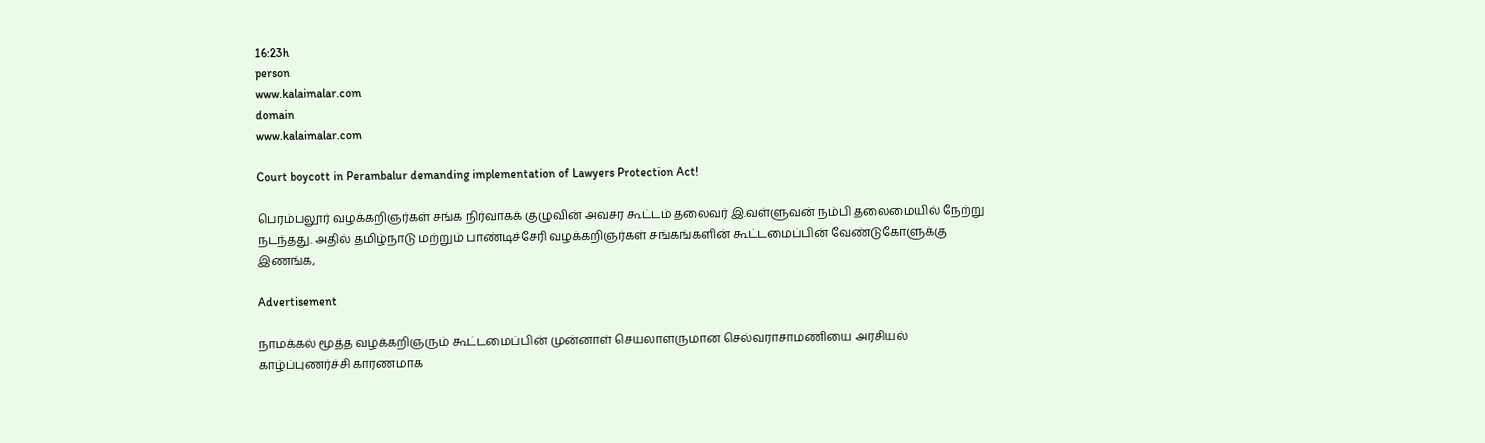16:23h
person
www.kalaimalar.com
domain
www.kalaimalar.com

Court boycott in Perambalur demanding implementation of Lawyers Protection Act!

பெரம்பலூர் வழக்கறிஞர்கள் சங்க நிர்வாகக் குழுவின் அவசர கூட்டம் தலைவர் இ.வள்ளுவன் நம்பி தலைமையில் நேற்று நடந்தது. அதில் தமிழ்நாடு மற்றும் பாண்டிச்சேரி வழக்கறிஞர்கள் சங்கங்களின் கூட்டமைப்பின் வேண்டுகோளுக்கு இணங்க,

Advertisement

நாமக்கல் மூத்த வழக்கறிஞரும் கூட்டமைப்பின் முன்னாள் செயலாளருமான செல்வராசாமணியை அரசியல் காழ்ப்புணர்ச்சி காரணமாக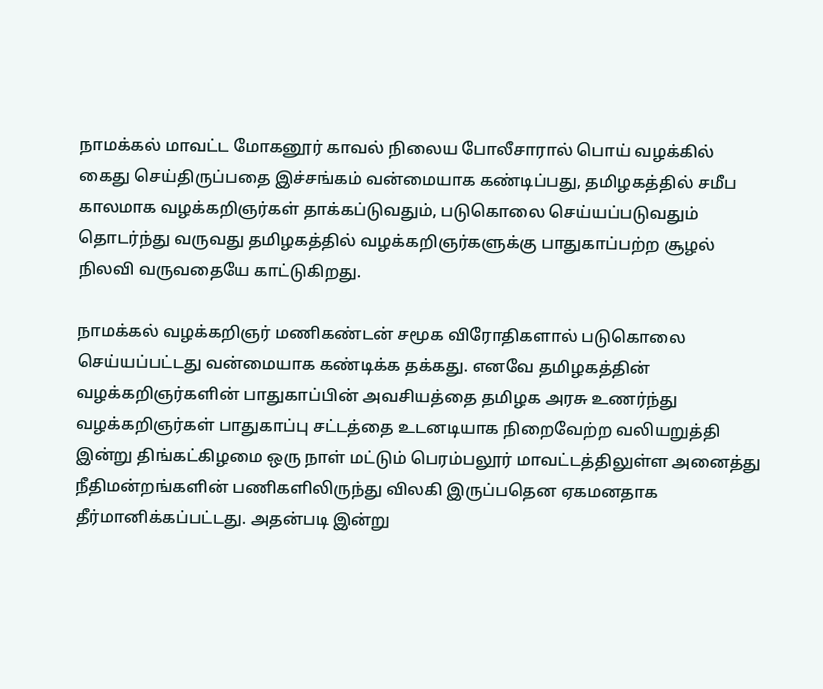நாமக்கல் மாவட்ட மோகனூர் காவல் நிலைய போலீசாரால் பொய் வழக்கில் கைது செய்திருப்பதை இச்சங்கம் வன்மையாக கண்டிப்பது, தமிழகத்தில் சமீப காலமாக வழக்கறிஞர்கள் தாக்கப்டுவதும், படுகொலை செய்யப்படுவதும் தொடர்ந்து வருவது தமிழகத்தில் வழக்கறிஞர்களுக்கு பாதுகாப்பற்ற சூழல் நிலவி வருவதையே காட்டுகிறது.

நாமக்கல் வழக்கறிஞர் மணிகண்டன் சமூக விரோதிகளால் படுகொலை செய்யப்பட்டது வன்மையாக கண்டிக்க தக்கது. எனவே தமிழகத்தின் வழக்கறிஞர்களின் பாதுகாப்பின் அவசியத்தை தமிழக அரசு உணர்ந்து வழக்கறிஞர்கள் பாதுகாப்பு சட்டத்தை உடனடியாக நிறைவேற்ற வலியறுத்தி இன்று திங்கட்கிழமை ஒரு நாள் மட்டும் பெரம்பலூர் மாவட்டத்திலுள்ள அனைத்து நீதிமன்றங்களின் பணிகளிலிருந்து விலகி இருப்பதென ஏகமனதாக தீர்மானிக்கப்பட்டது. அதன்படி இன்று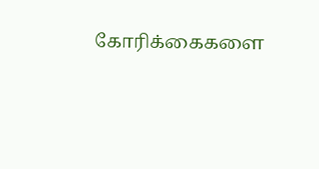கோரிக்கைகளை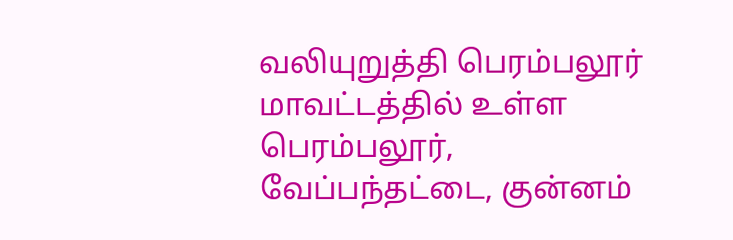வலியுறுத்தி பெரம்பலூர் மாவட்டத்தில் உள்ள பெரம்பலூர், வேப்பந்தட்டை, குன்னம்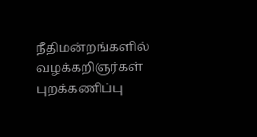நீதிமன்றங்களில் வழக்கறிஞர்கள் புறக்கணிப்பு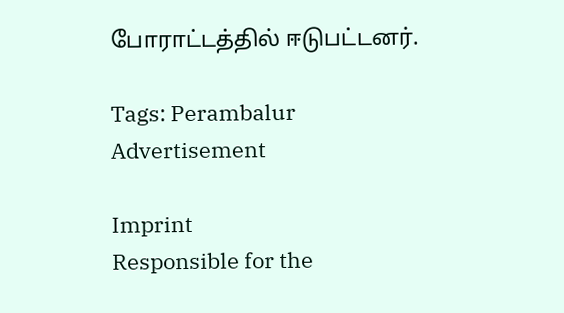போராட்டத்தில் ஈடுபட்டனர்.

Tags: Perambalur
Advertisement

Imprint
Responsible for the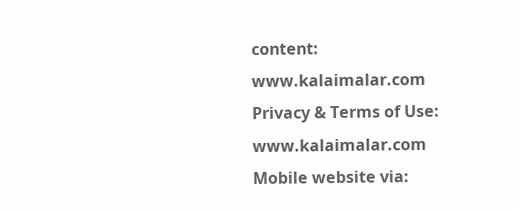content:
www.kalaimalar.com
Privacy & Terms of Use:
www.kalaimalar.com
Mobile website via: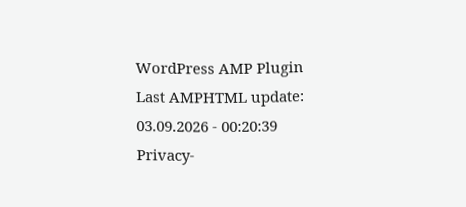WordPress AMP Plugin
Last AMPHTML update:
03.09.2026 - 00:20:39
Privacy-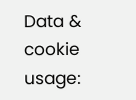Data & cookie usage: